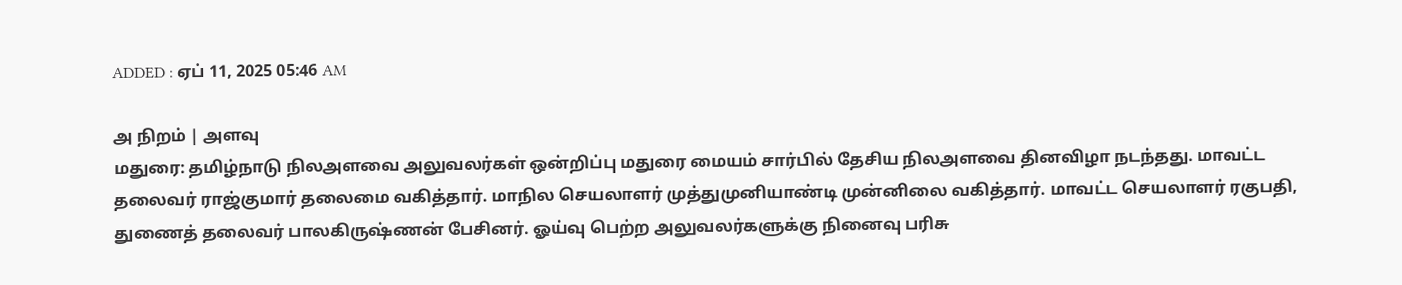ADDED : ஏப் 11, 2025 05:46 AM

அ நிறம் | அளவு
மதுரை: தமிழ்நாடு நிலஅளவை அலுவலர்கள் ஒன்றிப்பு மதுரை மையம் சார்பில் தேசிய நிலஅளவை தினவிழா நடந்தது. மாவட்ட தலைவர் ராஜ்குமார் தலைமை வகித்தார். மாநில செயலாளர் முத்துமுனியாண்டி முன்னிலை வகித்தார். மாவட்ட செயலாளர் ரகுபதி, துணைத் தலைவர் பாலகிருஷ்ணன் பேசினர். ஓய்வு பெற்ற அலுவலர்களுக்கு நினைவு பரிசு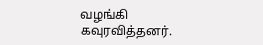வழங்கி கவுரவித்தனர்.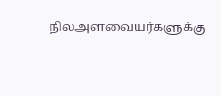நிலஅளவையர்களுக்கு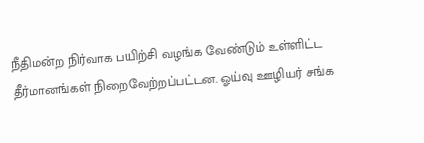நீதிமன்ற நிர்வாக பயிற்சி வழங்க வேண்டும் உள்ளிட்ட தீர்மானங்கள் நிறைவேற்றப்பட்டன. ஓய்வு ஊழியர் சங்க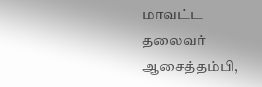மாவட்ட தலைவர் ஆசைத்தம்பி,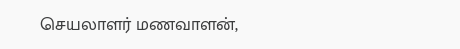செயலாளர் மணவாளன்,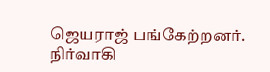ஜெயராஜ் பங்கேற்றனர். நிர்வாகி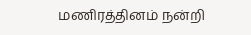மணிரத்தினம் நன்றி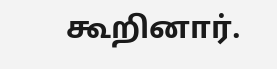கூறினார்.